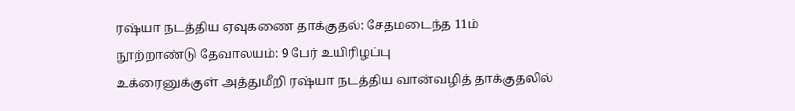ரஷ்யா நடத்திய ஏவுகணை தாக்குதல்: சேதமடைந்த 11ம் நூற்றாண்டு தேவாலயம்: 9 பேர் உயிரிழப்பு
உக்ரைனுக்குள் அத்துமீறி ரஷ்யா நடத்திய வான்வழித் தாக்குதலில்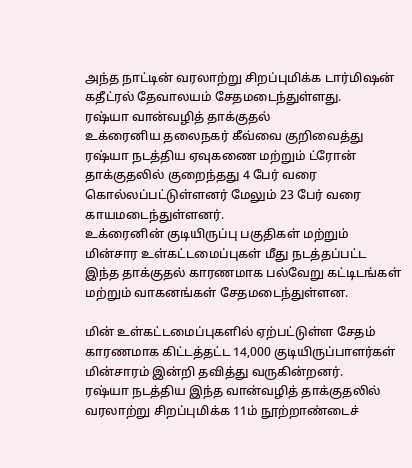அந்த நாட்டின் வரலாற்று சிறப்புமிக்க டார்மிஷன் கதீட்ரல் தேவாலயம் சேதமடைந்துள்ளது.
ரஷ்யா வான்வழித் தாக்குதல்
உக்ரைனிய தலைநகர் கீவ்வை குறிவைத்து ரஷ்யா நடத்திய ஏவுகணை மற்றும் ட்ரோன் தாக்குதலில் குறைந்தது 4 பேர் வரை கொல்லப்பட்டுள்ளனர் மேலும் 23 பேர் வரை காயமடைந்துள்ளனர்.
உக்ரைனின் குடியிருப்பு பகுதிகள் மற்றும் மின்சார உள்கட்டமைப்புகள் மீது நடத்தப்பட்ட இந்த தாக்குதல் காரணமாக பல்வேறு கட்டிடங்கள் மற்றும் வாகனங்கள் சேதமடைந்துள்ளன.

மின் உள்கட்டமைப்புகளில் ஏற்பட்டுள்ள சேதம் காரணமாக கிட்டத்தட்ட 14,000 குடியிருப்பாளர்கள் மின்சாரம் இன்றி தவித்து வருகின்றனர்.
ரஷ்யா நடத்திய இந்த வான்வழித் தாக்குதலில் வரலாற்று சிறப்புமிக்க 11ம் நூற்றாண்டைச்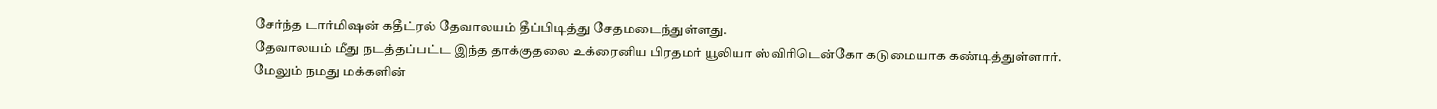சேர்ந்த டார்மிஷன் கதீட்ரல் தேவாலயம் தீப்பிடித்து சேதமடைந்துள்ளது.
தேவாலயம் மீது நடத்தப்பட்ட இந்த தாக்குதலை உக்ரைனிய பிரதமர் யூலியா ஸ்விரிடென்கோ கடுமையாக கண்டித்துள்ளார். மேலும் நமது மக்களின்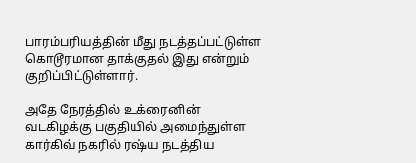பாரம்பரியத்தின் மீது நடத்தப்பட்டுள்ள கொடூரமான தாக்குதல் இது என்றும் குறிப்பிட்டுள்ளார்.

அதே நேரத்தில் உக்ரைனின் வடகிழக்கு பகுதியில் அமைந்துள்ள கார்கிவ் நகரில் ரஷ்ய நடத்திய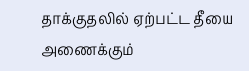தாக்குதலில் ஏற்பட்ட தீயை அணைக்கும்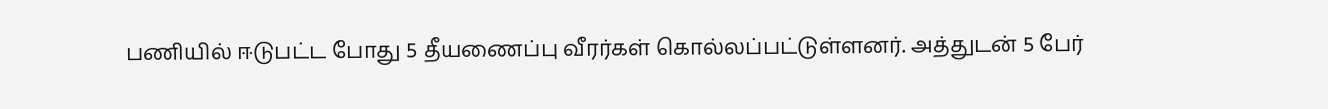பணியில் ஈடுபட்ட போது 5 தீயணைப்பு வீரர்கள் கொல்லப்பட்டுள்ளனர். அத்துடன் 5 பேர்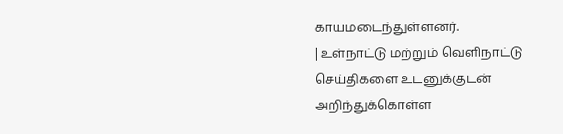காயமடைந்துள்ளனர்.
| உள்நாட்டு மற்றும் வெளிநாட்டு செய்திகளை உடனுக்குடன் அறிந்துக்கொள்ள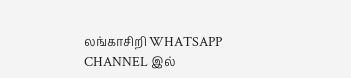லங்காசிறி WHATSAPP CHANNEL இல்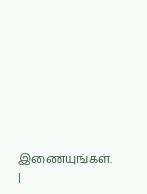இணையுங்கள். |